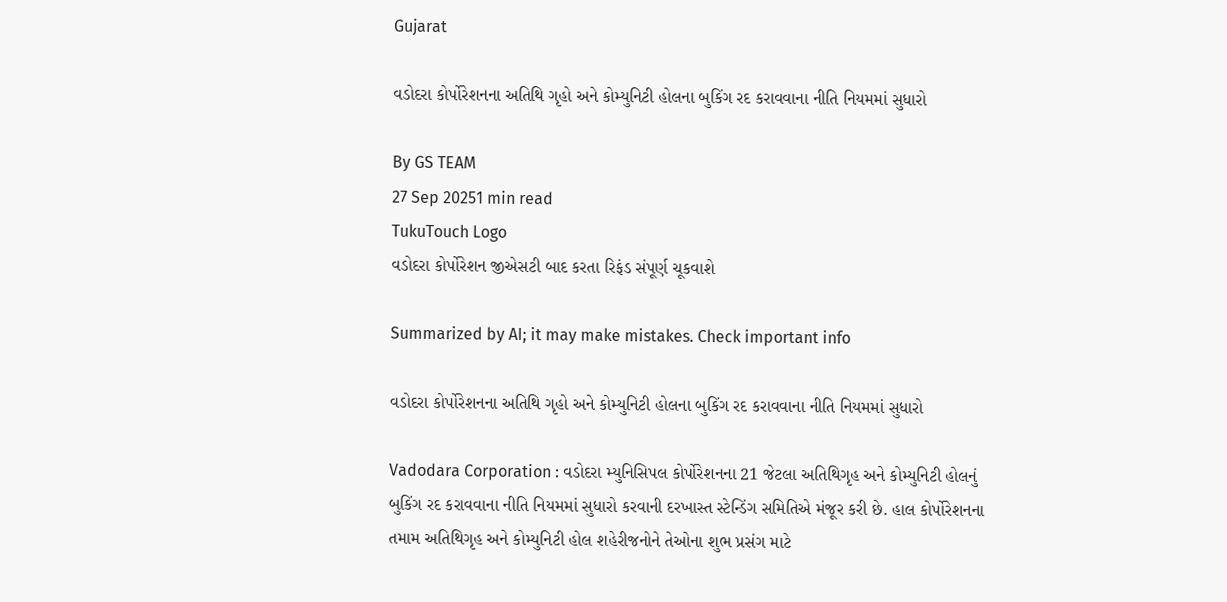Gujarat

વડોદરા કોર્પોરેશનના અતિથિ ગૃહો અને કોમ્યુનિટી હોલના બુકિંગ રદ કરાવવાના નીતિ નિયમમાં સુધારો

By GS TEAM
27 Sep 20251 min read
TukuTouch Logo
વડોદરા કોર્પોરેશન જીએસટી બાદ કરતા રિફંડ સંપૂર્ણ ચૂકવાશે

Summarized by AI; it may make mistakes. Check important info

વડોદરા કોર્પોરેશનના અતિથિ ગૃહો અને કોમ્યુનિટી હોલના બુકિંગ રદ કરાવવાના નીતિ નિયમમાં સુધારો

Vadodara Corporation : વડોદરા મ્યુનિસિપલ કોર્પોરેશનના 21 જેટલા અતિથિગૃહ અને કોમ્યુનિટી હોલનું બુકિંગ રદ કરાવવાના નીતિ નિયમમાં સુધારો કરવાની દરખાસ્ત સ્ટેન્ડિંગ સમિતિએ મંજૂર કરી છે. હાલ કોર્પોરેશનના તમામ અતિથિગૃહ અને કોમ્યુનિટી હોલ શહેરીજનોને તેઓના શુભ પ્રસંગ માટે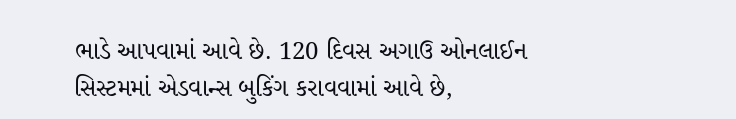ભાડે આપવામાં આવે છે. 120 દિવસ અગાઉ ઓનલાઈન સિસ્ટમમાં એડવાન્સ બુકિંગ કરાવવામાં આવે છે,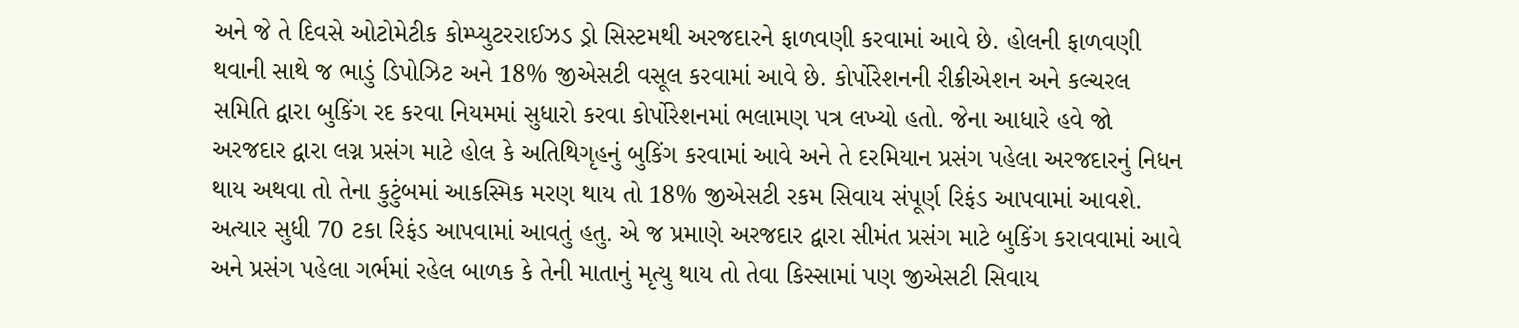અને જે તે દિવસે ઓટોમેટીક કોમ્પ્યુટરરાઈઝડ ડ્રો સિસ્ટમથી અરજદારને ફાળવણી કરવામાં આવે છે. હોલની ફાળવણી થવાની સાથે જ ભાડું ડિપોઝિટ અને 18% જીએસટી વસૂલ કરવામાં આવે છે. કોર્પોરેશનની રીક્રીએશન અને કલ્ચરલ સમિતિ દ્વારા બુકિંગ રદ કરવા નિયમમાં સુધારો કરવા કોર્પોરેશનમાં ભલામણ પત્ર લખ્યો હતો. જેના આધારે હવે જો અરજદાર દ્વારા લગ્ન પ્રસંગ માટે હોલ કે અતિથિગૃહનું બુકિંગ કરવામાં આવે અને તે દરમિયાન પ્રસંગ પહેલા અરજદારનું નિધન થાય અથવા તો તેના કુટુંબમાં આકસ્મિક મરણ થાય તો 18% જીએસટી રકમ સિવાય સંપૂર્ણ રિફંડ આપવામાં આવશે. અત્યાર સુધી 70 ટકા રિફંડ આપવામાં આવતું હતુ. એ જ પ્રમાણે અરજદાર દ્વારા સીમંત પ્રસંગ માટે બુકિંગ કરાવવામાં આવે અને પ્રસંગ પહેલા ગર્ભમાં રહેલ બાળક કે તેની માતાનું મૃત્યુ થાય તો તેવા કિસ્સામાં પણ જીએસટી સિવાય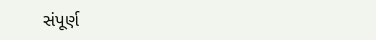સંપૂર્ણ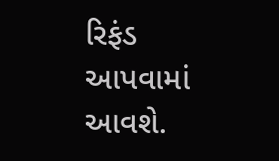રિફંડ આપવામાં આવશે.